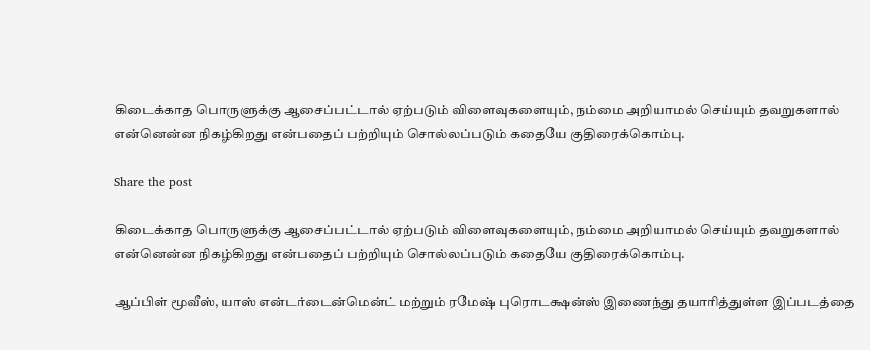கிடைக்காத பொருளுக்கு ஆசைப்பட்டால் ஏற்படும் விளைவுகளையும், நம்மை அறியாமல் செய்யும் தவறுகளால் என்னென்ன நிகழ்கிறது என்பதைப் பற்றியும் சொல்லப்படும் கதையே குதிரைக்கொம்பு.

Share the post

கிடைக்காத பொருளுக்கு ஆசைப்பட்டால் ஏற்படும் விளைவுகளையும், நம்மை அறியாமல் செய்யும் தவறுகளால் என்னென்ன நிகழ்கிறது என்பதைப் பற்றியும் சொல்லப்படும் கதையே குதிரைக்கொம்பு.

ஆப்பிள் மூவீஸ், யாஸ் என்டர்டைன்மென்ட் மற்றும் ரமேஷ் புரொடக்ஷன்ஸ் இணைந்து தயாரித்துள்ள இப்படத்தை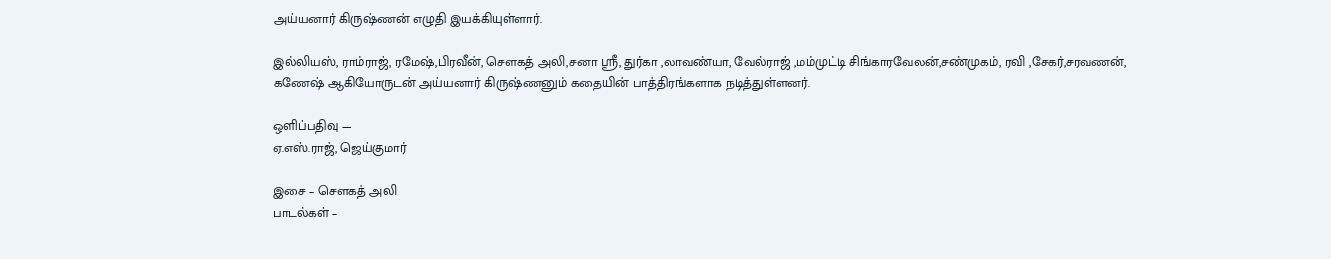அய்யனார் கிருஷ்ணன் எழுதி இயக்கியுள்ளார்.

இல்லியஸ், ராம்ராஜ், ரமேஷ்,பிரவீன், சௌகத் அலி,சனா ஸ்ரீ, துர்கா ,லாவண்யா, வேல்ராஜ் ,மம்முட்டி சிங்காரவேலன்,சண்முகம், ரவி ,சேகர்,சரவணன், கணேஷ் ஆகியோருடன் அய்யனார் கிருஷ்ணனும் கதையின் பாத்திரங்களாக நடித்துள்ளனர்.

ஒளிப்பதிவு —
ஏ.எஸ்.ராஜ், ஜெய்குமார்

இசை – சௌகத் அலி
பாடல்கள் –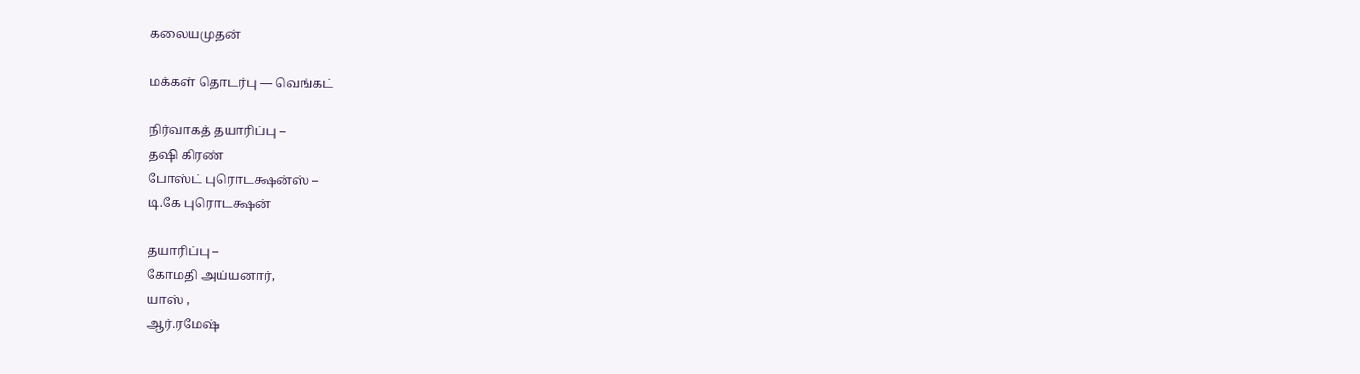கலையமுதன்

மக்கள் தொடர்பு — வெங்கட்

நிர்வாகத் தயாரிப்பு –
தஷி கிரண்
போஸ்ட் புரொடக்ஷன்ஸ் –
டி.கே புரொடக்ஷன்

தயாரிப்பு –
கோமதி அய்யனார்,
யாஸ் ,
ஆர்.ரமேஷ்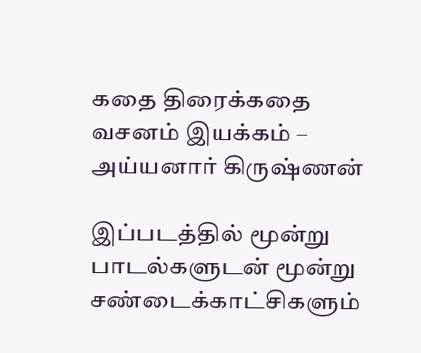கதை திரைக்கதை
வசனம் இயக்கம் –
அய்யனார் கிருஷ்ணன்

இப்படத்தில் மூன்று பாடல்களுடன் மூன்று சண்டைக்காட்சிகளும்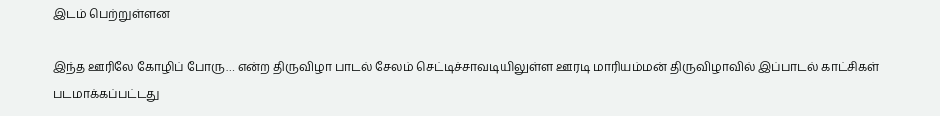இடம் பெற்றுள்ளன

இந்த ஊரிலே கோழிப் போரு… என்ற திருவிழா பாடல் சேலம் செட்டிச்சாவடியிலுள்ள ஊரடி மாரியம்மன் திருவிழாவில் இப்பாடல் காட்சிகள் படமாக்கப்பட்டது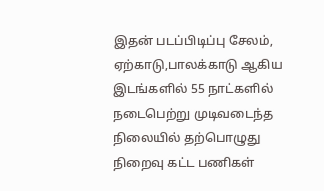இதன் படப்பிடிப்பு சேலம், ஏற்காடு,பாலக்காடு ஆகிய இடங்களில் 55 நாட்களில் நடைபெற்று முடிவடைந்த நிலையில் தற்பொழுது நிறைவு கட்ட பணிகள்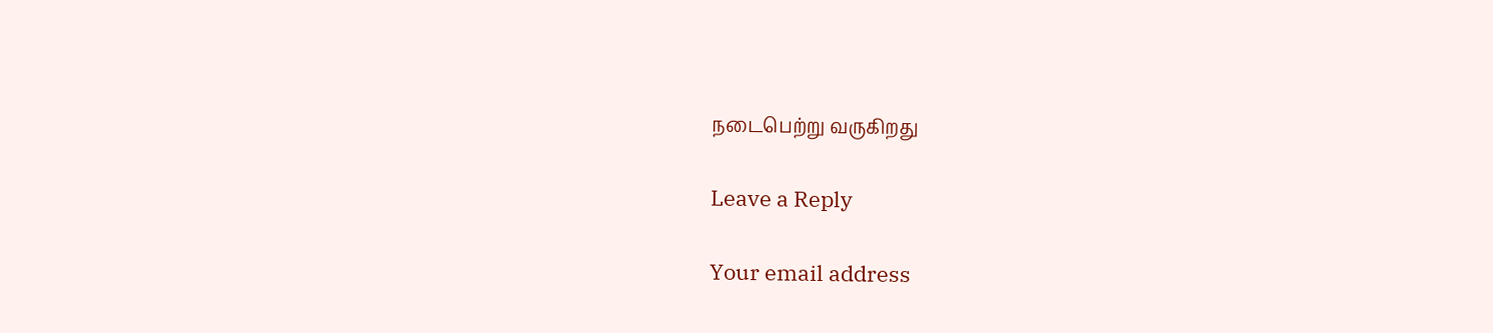நடைபெற்று வருகிறது

Leave a Reply

Your email address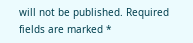will not be published. Required fields are marked *